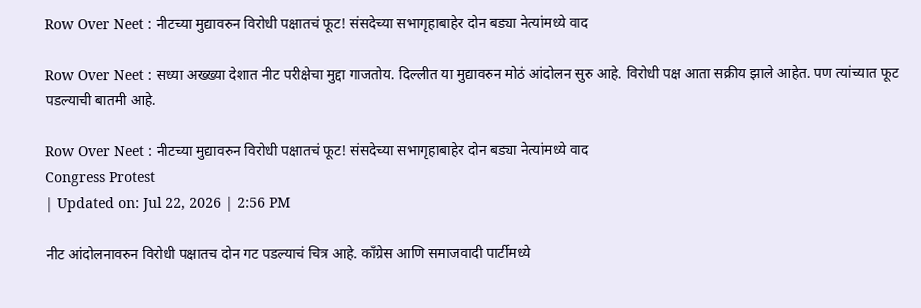Row Over Neet : नीटच्या मुद्यावरुन विरोधी पक्षातचं फूट! संसदेच्या सभागृहाबाहेर दोन बड्या नेत्यांमध्ये वाद

Row Over Neet : सध्या अख्ख्या देशात नीट परीक्षेचा मुद्दा गाजतोय. दिल्लीत या मुद्यावरुन मोठं आंदोलन सुरु आहे. विरोधी पक्ष आता सक्रीय झाले आहेत. पण त्यांच्यात फूट पडल्याची बातमी आहे.

Row Over Neet : नीटच्या मुद्यावरुन विरोधी पक्षातचं फूट! संसदेच्या सभागृहाबाहेर दोन बड्या नेत्यांमध्ये वाद
Congress Protest
| Updated on: Jul 22, 2026 | 2:56 PM

नीट आंदोलनावरुन विरोधी पक्षातच दोन गट पडल्याचं चित्र आहे. काँग्रेस आणि समाजवादी पार्टीमध्ये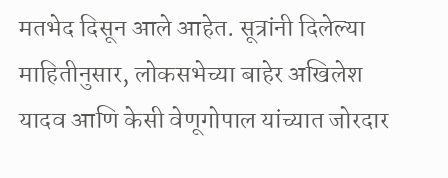मतभेद दिसून आले आहेत. सूत्रांनी दिलेल्या माहितीनुसार, लोकसभेच्या बाहेर अखिलेश यादव आणि केसी वेणूगोपाल यांच्यात जोरदार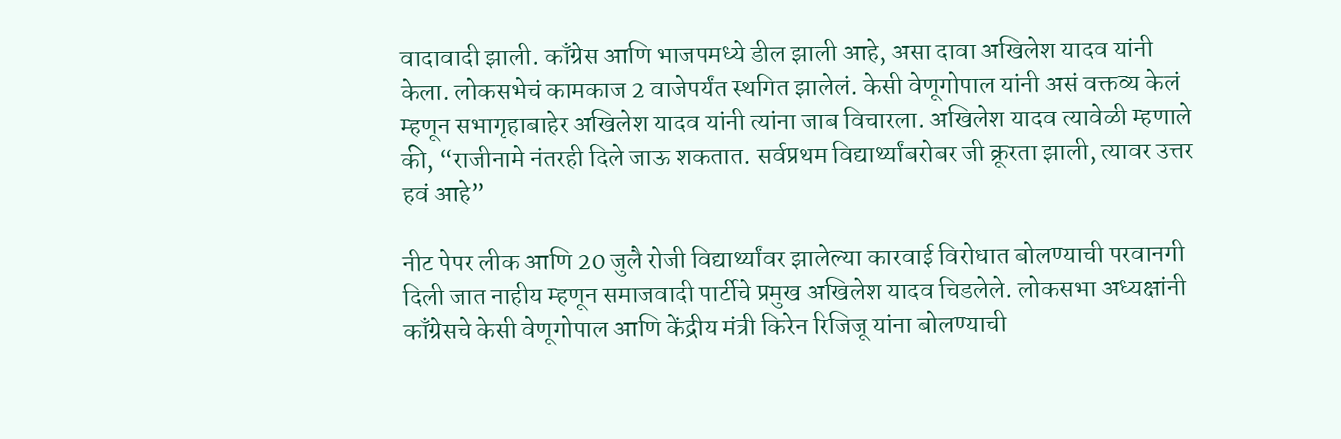वादावादी झाली. काँग्रेस आणि भाजपमध्ये डील झाली आहे, असा दावा अखिलेश यादव यांनी केला. लोकसभेचं कामकाज 2 वाजेपर्यंत स्थगित झालेलं. केसी वेणूगोपाल यांनी असं वक्तव्य केलं म्हणून सभागृहाबाहेर अखिलेश यादव यांनी त्यांना जाब विचारला. अखिलेश यादव त्यावेळी म्हणाले की, “राजीनामे नंतरही दिले जाऊ शकतात. सर्वप्रथम विद्यार्थ्यांबरोबर जी क्रूरता झाली, त्यावर उत्तर हवं आहे”

नीट पेपर लीक आणि 20 जुलै रोजी विद्यार्थ्यांवर झालेल्या कारवाई विरोधात बोलण्याची परवानगी दिली जात नाहीय म्हणून समाजवादी पार्टीचे प्रमुख अखिलेश यादव चिडलेले. लोकसभा अध्यक्षांनी काँग्रेसचे केसी वेणूगोपाल आणि केंद्रीय मंत्री किरेन रिजिजू यांना बोलण्याची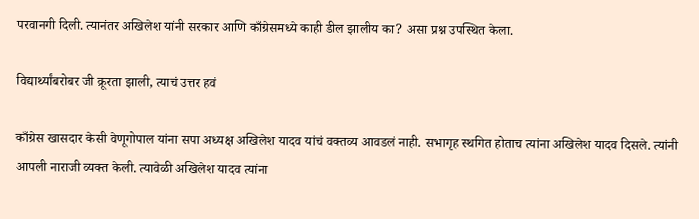परवानगी दिली. त्यानंतर अखिलेश यांनी सरकार आणि काँग्रेसमध्ये काही डील झालीय का? असा प्रश्न उपस्थित केला.

विद्यार्थ्यांबरोबर जी क्रूरता झाली, त्याचं उत्तर हवं

काँग्रेस खासदार केसी वेणूगोपाल यांना सपा अध्यक्ष अखिलेश यादव यांचं वक्तव्य आवडलं नाही. सभागृह स्थगित होताच त्यांना अखिलेश यादव दिसले. त्यांनी आपली नाराजी व्यक्त केली. त्यावेळी अखिलेश यादव त्यांना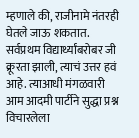म्हणाले की, राजीनामे नंतरही घेतले जाऊ शकतात. सर्वप्रथम विद्यार्थ्यांबरोबर जी क्रूरता झाली, त्याचं उत्तर हवं आहे. त्याआधी मंगळवारी आम आदमी पार्टीने सुद्धा प्रश्न विचारलेला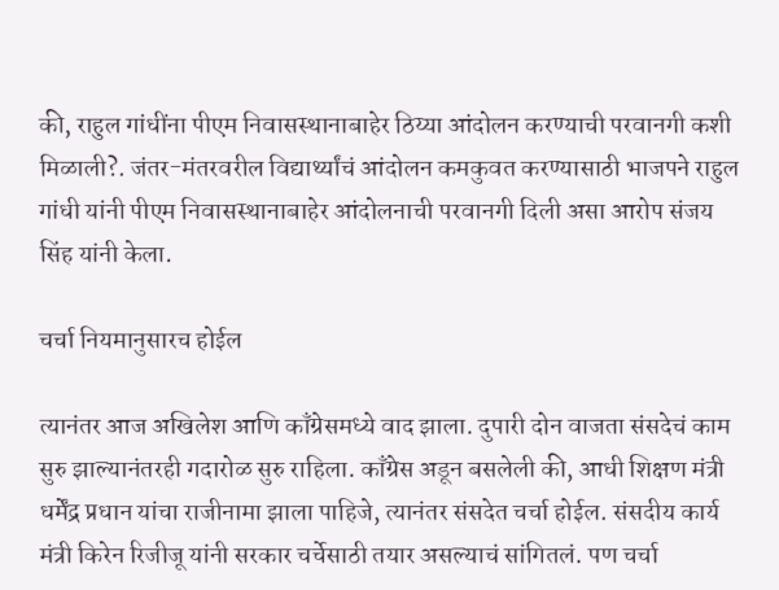की, राहुल गांधींना पीएम निवासस्थानाबाहेर ठिय्या आंदोलन करण्याची परवानगी कशी मिळाली?. जंतर-मंतरवरील विद्यार्थ्यांचं आंदोलन कमकुवत करण्यासाठी भाजपने राहुल गांधी यांनी पीएम निवासस्थानाबाहेर आंदोलनाची परवानगी दिली असा आरोप संजय सिंह यांनी केला.

चर्चा नियमानुसारच होईल

त्यानंतर आज अखिलेश आणि काँग्रेसमध्ये वाद झाला. दुपारी दोन वाजता संसदेचं काम सुरु झाल्यानंतरही गदारोळ सुरु राहिला. काँग्रेस अडून बसलेली की, आधी शिक्षण मंत्री धर्मेंद्र प्रधान यांचा राजीनामा झाला पाहिजे, त्यानंतर संसदेत चर्चा होईल. संसदीय कार्य मंत्री किरेन रिजीजू यांनी सरकार चर्चेसाठी तयार असल्याचं सांगितलं. पण चर्चा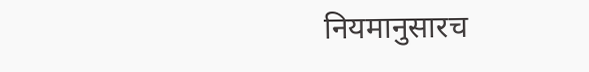नियमानुसारच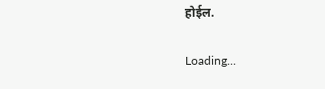होईल.

Loading...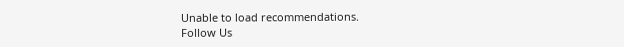Unable to load recommendations.
Follow Us